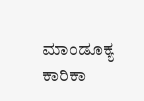ಮಾಂಡೂಕ್ಯ ಕಾರಿಕಾ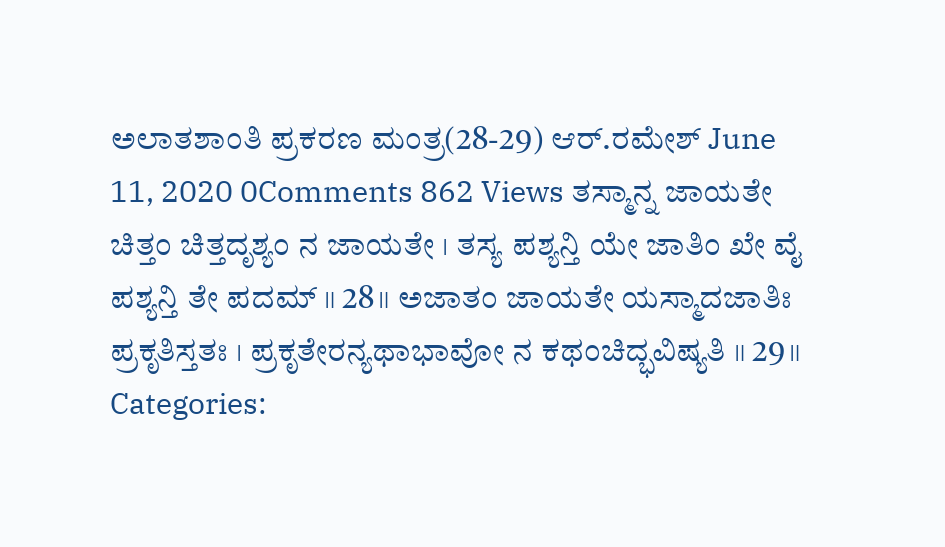ಅಲಾತಶಾಂತಿ ಪ್ರಕರಣ ಮಂತ್ರ(28-29) ಆರ್.ರಮೇಶ್ June 11, 2020 0Comments 862 Views ತಸ್ಮಾನ್ನ ಜಾಯತೇ ಚಿತ್ತಂ ಚಿತ್ತದೃಶ್ಯಂ ನ ಜಾಯತೇ । ತಸ್ಯ ಪಶ್ಯನ್ತಿ ಯೇ ಜಾತಿಂ ಖೇ ವೈ ಪಶ್ಯನ್ತಿ ತೇ ಪದಮ್ ॥ 28॥ ಅಜಾತಂ ಜಾಯತೇ ಯಸ್ಮಾದಜಾತಿಃ ಪ್ರಕೃತಿಸ್ತತಃ । ಪ್ರಕೃತೇರನ್ಯಥಾಭಾವೋ ನ ಕಥಂಚಿದ್ಭವಿಷ್ಯತಿ ॥ 29॥ Categories: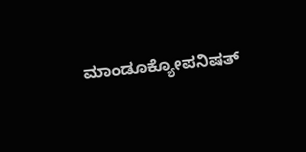ಮಾಂಡೂಕ್ಯೋಪನಿಷತ್